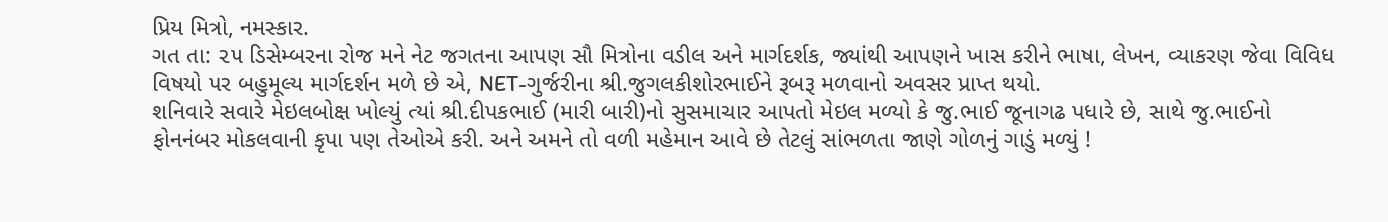પ્રિય મિત્રો, નમસ્કાર.
ગત તા: ૨૫ ડિસેમ્બરના રોજ મને નેટ જગતના આપણ સૌ મિત્રોના વડીલ અને માર્ગદર્શક, જ્યાંથી આપણને ખાસ કરીને ભાષા, લેખન, વ્યાકરણ જેવા વિવિધ વિષયો પર બહુમૂલ્ય માર્ગદર્શન મળે છે એ, NET-ગુર્જરીના શ્રી.જુગલકીશોરભાઈને રૂબરૂ મળવાનો અવસર પ્રાપ્ત થયો.
શનિવારે સવારે મેઇલબોક્ષ ખોલ્યું ત્યાં શ્રી.દીપકભાઈ (મારી બારી)નો સુસમાચાર આપતો મેઇલ મળ્યો કે જુ.ભાઈ જૂનાગઢ પધારે છે, સાથે જુ.ભાઈનો ફોનનંબર મોકલવાની કૃપા પણ તેઓએ કરી. અને અમને તો વળી મહેમાન આવે છે તેટલું સાંભળતા જાણે ગોળનું ગાડું મળ્યું !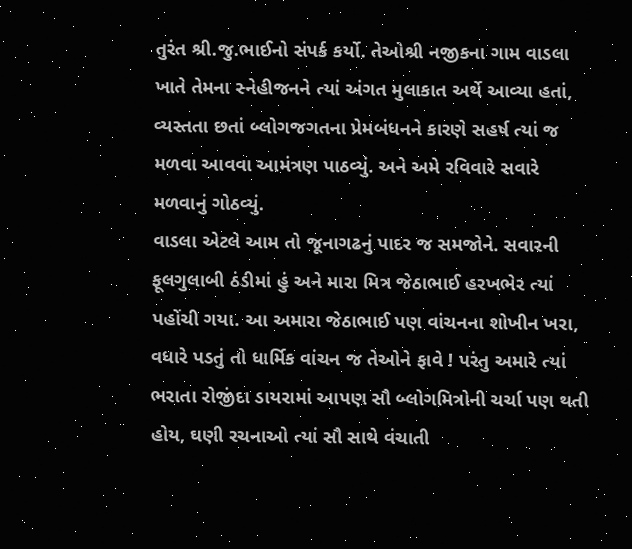તુરંત શ્રી.જુ.ભાઈનો સંપર્ક કર્યો. તેઓશ્રી નજીકના ગામ વાડલા ખાતે તેમના સ્નેહીજનને ત્યાં અંગત મુલાકાત અર્થે આવ્યા હતાં, વ્યસ્તતા છતાં બ્લોગજગતના પ્રેમબંધનને કારણે સહર્ષ ત્યાં જ મળવા આવવા આમંત્રણ પાઠવ્યું. અને અમે રવિવારે સવારે મળવાનું ગોઠવ્યું.
વાડલા એટલે આમ તો જૂનાગઢનું પાદર જ સમજોને. સવારની ફૂલગુલાબી ઠંડીમાં હું અને મારા મિત્ર જેઠાભાઈ હરખભેર ત્યાં પહોંચી ગયા. આ અમારા જેઠાભાઈ પણ વાંચનના શોખીન ખરા, વધારે પડતું તો ધાર્મિક વાંચન જ તેઓને ફાવે ! પરંતુ અમારે ત્યાં ભરાતા રોજીંદા ડાયરામાં આપણ સૌ બ્લોગમિત્રોની ચર્ચા પણ થતી હોય, ઘણી રચનાઓ ત્યાં સૌ સાથે વંચાતી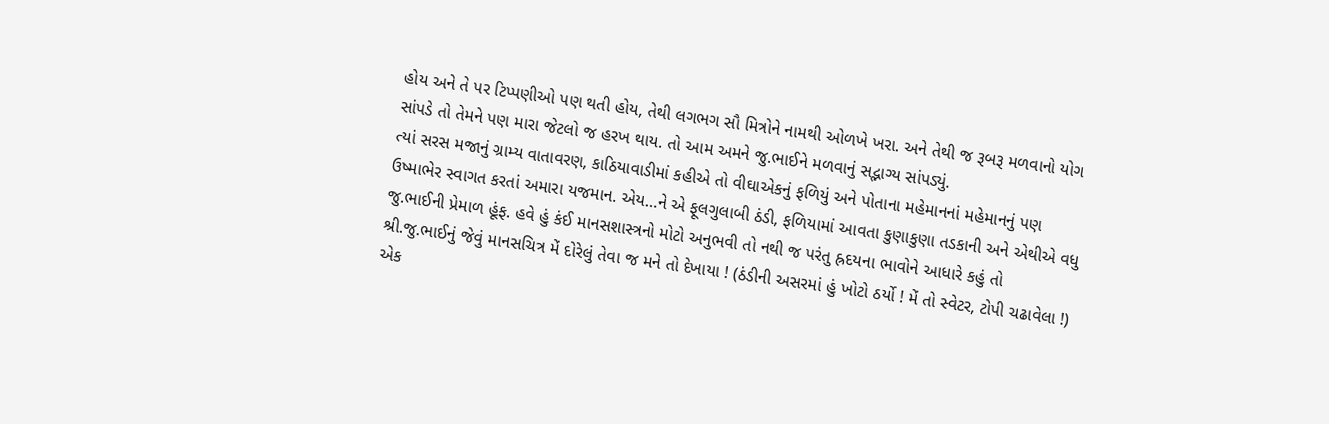હોય અને તે પર ટિપ્પણીઓ પણ થતી હોય, તેથી લગભગ સૌ મિત્રોને નામથી ઓળખે ખરા. અને તેથી જ રૂબરૂ મળવાનો યોગ સાંપડે તો તેમને પણ મારા જેટલો જ હરખ થાય. તો આમ અમને જુ.ભાઈને મળવાનું સદ્ભાગ્ય સાંપડ્યું.
ત્યાં સરસ મજાનું ગ્રામ્ય વાતાવરણ, કાઠિયાવાડીમાં કહીએ તો વીઘાએકનું ફળિયું અને પોતાના મહેમાનનાં મહેમાનનું પણ ઉષ્માભેર સ્વાગત કરતાં અમારા યજમાન. એય…ને એ ફૂલગુલાબી ઠંડી, ફળિયામાં આવતા કુણાકુણા તડકાની અને એથીએ વધુ જુ.ભાઈની પ્રેમાળ હૂંફ. હવે હું કંઈ માનસશાસ્ત્રનો મોટો અનુભવી તો નથી જ પરંતુ હ્રદયના ભાવોને આધારે કહું તો શ્રી.જુ.ભાઈનું જેવું માનસચિત્ર મેં દોરેલું તેવા જ મને તો દેખાયા ! (ઠંડીની અસરમાં હું ખોટો ઠર્યો ! મેં તો સ્વેટર, ટોપી ચઢાવેલા !) એક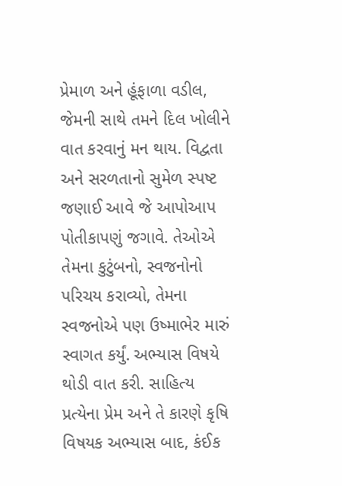પ્રેમાળ અને હૂંફાળા વડીલ, જેમની સાથે તમને દિલ ખોલીને વાત કરવાનું મન થાય. વિદ્વતા અને સરળતાનો સુમેળ સ્પષ્ટ જણાઈ આવે જે આપોઆપ પોતીકાપણું જગાવે. તેઓએ તેમના કુટુંબનો, સ્વજનોનો પરિચય કરાવ્યો, તેમના સ્વજનોએ પણ ઉષ્માભેર મારું સ્વાગત કર્યું. અભ્યાસ વિષયે થોડી વાત કરી. સાહિત્ય પ્રત્યેના પ્રેમ અને તે કારણે કૃષિ વિષયક અભ્યાસ બાદ, કંઈક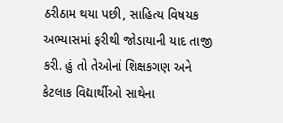ઠરીઠામ થયા પછી, સાહિત્ય વિષયક અભ્યાસમાં ફરીથી જોડાયાની યાદ તાજી કરી. હું તો તેઓનાં શિક્ષકગણ અને કેટલાક વિદ્યાર્થીઓ સાથેના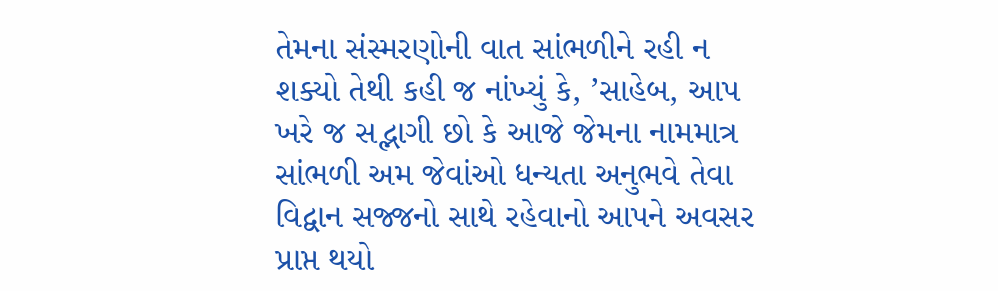તેમના સંસ્મરણોની વાત સાંભળીને રહી ન શક્યો તેથી કહી જ નાંખ્યું કે, ’સાહેબ, આપ ખરે જ સદ્ભાગી છો કે આજે જેમના નામમાત્ર સાંભળી અમ જેવાંઓ ધન્યતા અનુભવે તેવા વિદ્વાન સજ્જનો સાથે રહેવાનો આપને અવસર પ્રાપ્ત થયો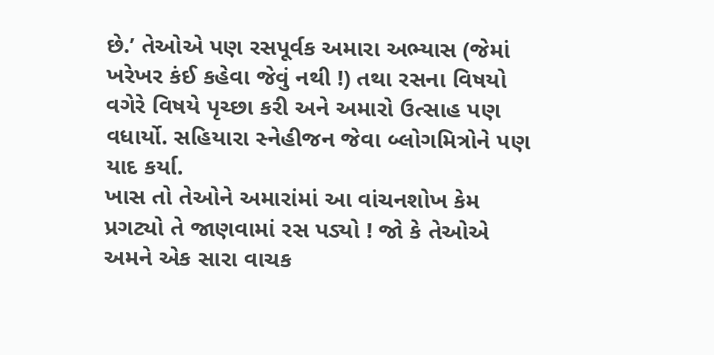છે.’ તેઓએ પણ રસપૂર્વક અમારા અભ્યાસ (જેમાં ખરેખર કંઈ કહેવા જેવું નથી !) તથા રસના વિષયો વગેરે વિષયે પૃચ્છા કરી અને અમારો ઉત્સાહ પણ વધાર્યો. સહિયારા સ્નેહીજન જેવા બ્લોગમિત્રોને પણ યાદ કર્યા.
ખાસ તો તેઓને અમારાંમાં આ વાંચનશોખ કેમ પ્રગટ્યો તે જાણવામાં રસ પડ્યો ! જો કે તેઓએ અમને એક સારા વાચક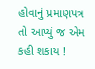હોવાનું પ્રમાણપત્ર તો આપ્યું જ એમ કહી શકાય !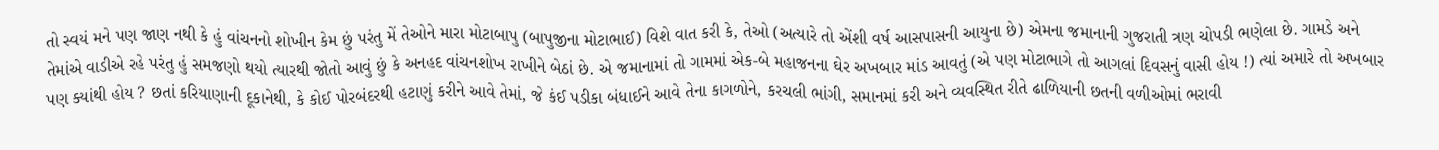તો સ્વયં મને પણ જાણ નથી કે હું વાંચનનો શોખીન કેમ છું પરંતુ મેં તેઓને મારા મોટાબાપુ (બાપુજીના મોટાભાઈ) વિશે વાત કરી કે, તેઓ (અત્યારે તો એંશી વર્ષ આસપાસની આયુના છે) એમના જમાનાની ગુજરાતી ત્રણ ચોપડી ભણેલા છે. ગામડે અને તેમાંએ વાડીએ રહે પરંતુ હું સમજણો થયો ત્યારથી જોતો આવું છું કે અનહદ વાંચનશોખ રાખીને બેઠાં છે. એ જમાનામાં તો ગામમાં એક-બે મહાજનના ઘેર અખબાર માંડ આવતું (એ પણ મોટાભાગે તો આગલાં દિવસનું વાસી હોય !) ત્યાં અમારે તો અખબાર પણ ક્યાંથી હોય ? છતાં કરિયાણાની દૂકાનેથી, કે કોઈ પોરબંદરથી હટાણું કરીને આવે તેમાં, જે કંઈ પડીકા બંધાઈને આવે તેના કાગળોને, કરચલી ભાંગી, સમાનમાં કરી અને વ્યવસ્થિત રીતે ઢાળિયાની છતની વળીઓમાં ભરાવી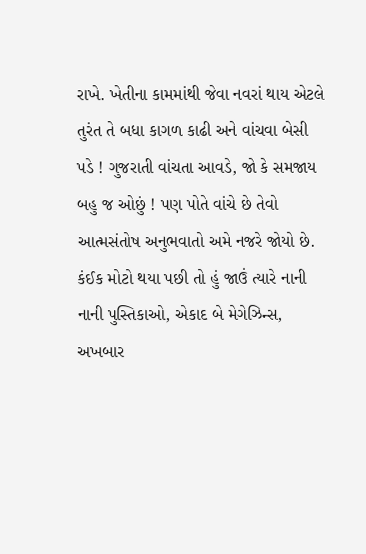રાખે. ખેતીના કામમાંથી જેવા નવરાં થાય એટલે તુરંત તે બધા કાગળ કાઢી અને વાંચવા બેસી પડે ! ગુજરાતી વાંચતા આવડે, જો કે સમજાય બહુ જ ઓછું ! પણ પોતે વાંચે છે તેવો આત્મસંતોષ અનુભવાતો અમે નજરે જોયો છે. કંઈક મોટો થયા પછી તો હું જાઉં ત્યારે નાની નાની પુસ્તિકાઓ, એકાદ બે મેગેઝિન્સ, અખબાર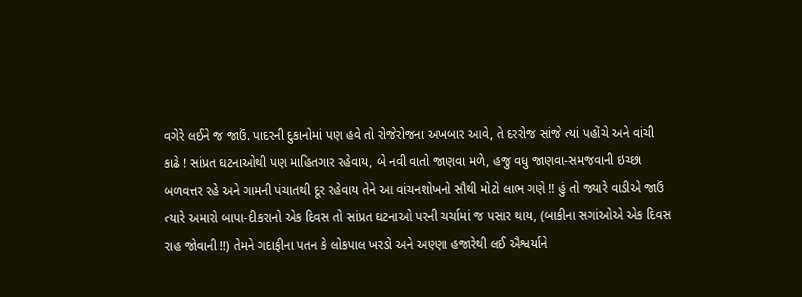વગેરે લઈને જ જાઉં. પાદરની દુકાનોમાં પણ હવે તો રોજેરોજના અખબાર આવે, તે દરરોજ સાંજે ત્યાં પહોંચે અને વાંચી કાઢે ! સાંપ્રત ઘટનાઓથી પણ માહિતગાર રહેવાય, બે નવી વાતો જાણવા મળે, હજુ વધુ જાણવા-સમજવાની ઇચ્છા બળવત્તર રહે અને ગામની પંચાતથી દૂર રહેવાય તેને આ વાંચનશોખનો સૌથી મોટો લાભ ગણે !! હું તો જ્યારે વાડીએ જાઉં ત્યારે અમારો બાપા-દીકરાનો એક દિવસ તો સાંપ્રત ઘટનાઓ પરની ચર્ચામાં જ પસાર થાય, (બાકીના સગાંઓએ એક દિવસ રાહ જોવાની !!) તેમને ગદાફીના પતન કે લોકપાલ ખરડો અને અણ્ણા હજારેથી લઈ ઐશ્વર્યાને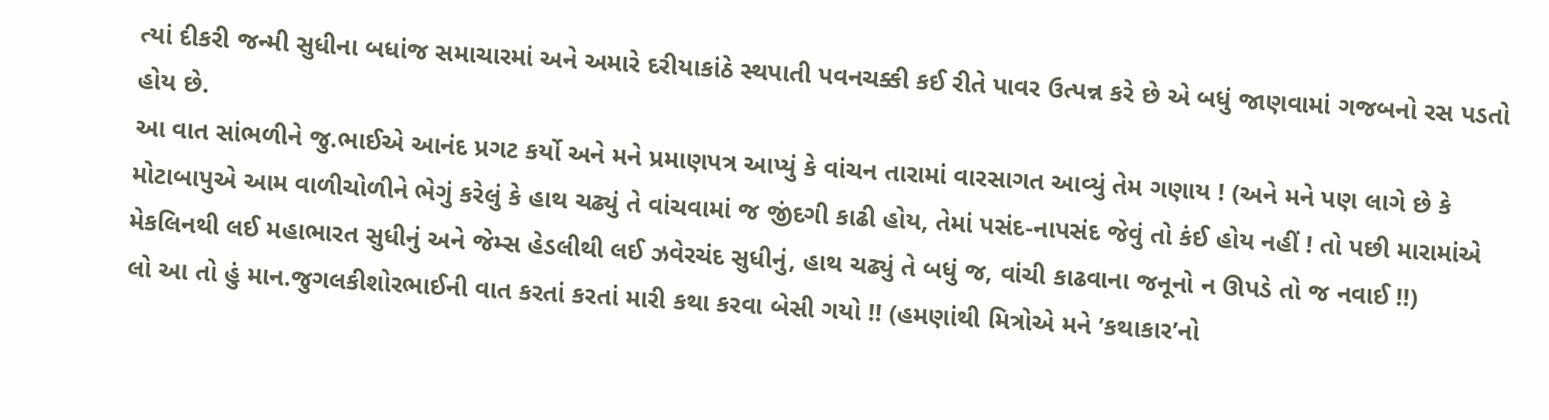ત્યાં દીકરી જન્મી સુધીના બધાંજ સમાચારમાં અને અમારે દરીયાકાંઠે સ્થપાતી પવનચક્કી કઈ રીતે પાવર ઉત્પન્ન કરે છે એ બધું જાણવામાં ગજબનો રસ પડતો હોય છે.
આ વાત સાંભળીને જુ.ભાઈએ આનંદ પ્રગટ કર્યો અને મને પ્રમાણપત્ર આપ્યું કે વાંચન તારામાં વારસાગત આવ્યું તેમ ગણાય ! (અને મને પણ લાગે છે કે મોટાબાપુએ આમ વાળીચોળીને ભેગું કરેલું કે હાથ ચઢ્યું તે વાંચવામાં જ જીંદગી કાઢી હોય, તેમાં પસંદ-નાપસંદ જેવું તો કંઈ હોય નહીં ! તો પછી મારામાંએ મેકલિનથી લઈ મહાભારત સુધીનું અને જેમ્સ હેડલીથી લઈ ઝવેરચંદ સુધીનું, હાથ ચઢ્યું તે બધું જ, વાંચી કાઢવાના જનૂનો ન ઊપડે તો જ નવાઈ !!)
લો આ તો હું માન.જુગલકીશોરભાઈની વાત કરતાં કરતાં મારી કથા કરવા બેસી ગયો !! (હમણાંથી મિત્રોએ મને ’કથાકાર’નો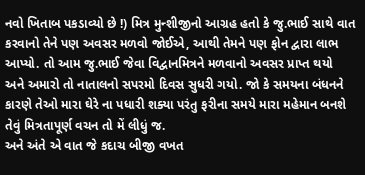નવો ખિતાબ પકડાવ્યો છે !) મિત્ર મુન્શીજીનો આગ્રહ હતો કે જુ.ભાઈ સાથે વાત કરવાનો તેને પણ અવસર મળવો જોઈએ, આથી તેમને પણ ફોન દ્વારા લાભ આપ્યો. તો આમ જુ.ભાઈ જેવા વિદ્વાનમિત્રને મળવાનો અવસર પ્રાપ્ત થયો અને અમારો તો નાતાલનો સપરમો દિવસ સુધરી ગયો. જો કે સમયના બંધનને કારણે તેઓ મારા ઘેરે ના પધારી શક્યા પરંતુ ફરીના સમયે મારા મહેમાન બનશે તેવું મિત્રતાપૂર્ણ વચન તો મેં લીધું જ.
અને અંતે એ વાત જે કદાચ બીજી વખત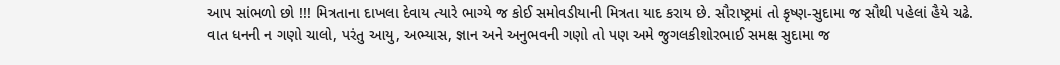આપ સાંભળો છો !!! મિત્રતાના દાખલા દેવાય ત્યારે ભાગ્યે જ કોઈ સમોવડીયાની મિત્રતા યાદ કરાય છે. સૌરાષ્ટ્રમાં તો કૃષ્ણ-સુદામા જ સૌથી પહેલાં હૈયે ચઢે. વાત ધનની ન ગણો ચાલો, પરંતુ આયુ, અભ્યાસ, જ્ઞાન અને અનુભવની ગણો તો પણ અમે જુગલકીશોરભાઈ સમક્ષ સુદામા જ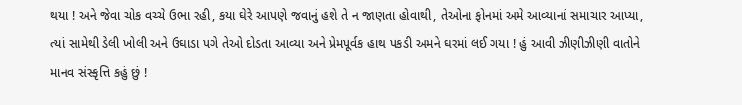થયા ! અને જેવા ચોક વચ્ચે ઉભા રહી, કયા ઘેરે આપણે જવાનું હશે તે ન જાણતા હોવાથી, તેઓના ફોનમાં અમે આવ્યાનાં સમાચાર આપ્યા, ત્યાં સામેથી ડેલી ખોલી અને ઉઘાડા પગે તેઓ દોડતા આવ્યા અને પ્રેમપૂર્વક હાથ પકડી અમને ઘરમાં લઈ ગયા ! હું આવી ઝીણીઝીણી વાતોને માનવ સંસ્કૃત્તિ કહું છું !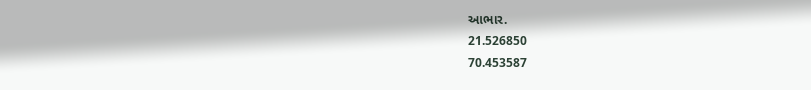આભાર.
21.526850
70.453587